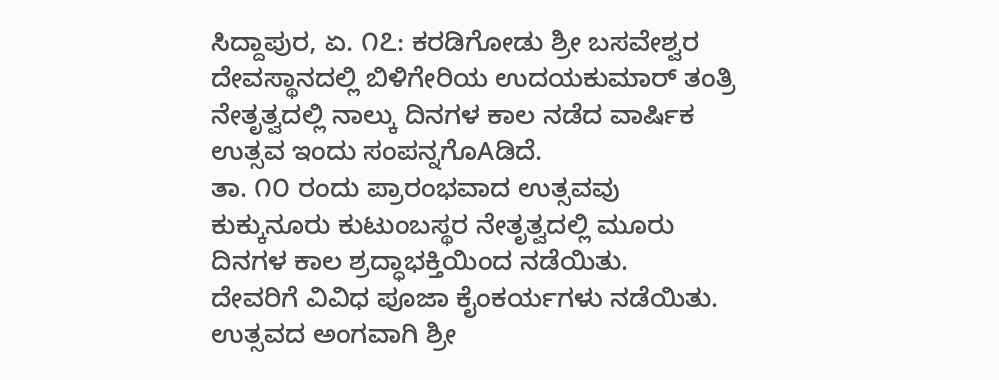ಸಿದ್ದಾಪುರ, ಏ. ೧೭: ಕರಡಿಗೋಡು ಶ್ರೀ ಬಸವೇಶ್ವರ ದೇವಸ್ಥಾನದಲ್ಲಿ ಬಿಳಿಗೇರಿಯ ಉದಯಕುಮಾರ್ ತಂತ್ರಿ ನೇತೃತ್ವದಲ್ಲಿ ನಾಲ್ಕು ದಿನಗಳ ಕಾಲ ನಡೆದ ವಾರ್ಷಿಕ ಉತ್ಸವ ಇಂದು ಸಂಪನ್ನಗೊAಡಿದೆ.
ತಾ. ೧೦ ರಂದು ಪ್ರಾರಂಭವಾದ ಉತ್ಸವವು ಕುಕ್ಕುನೂರು ಕುಟುಂಬಸ್ಥರ ನೇತೃತ್ವದಲ್ಲಿ ಮೂರು ದಿನಗಳ ಕಾಲ ಶ್ರದ್ಧಾಭಕ್ತಿಯಿಂದ ನಡೆಯಿತು.
ದೇವರಿಗೆ ವಿವಿಧ ಪೂಜಾ ಕೈಂಕರ್ಯಗಳು ನಡೆಯಿತು. ಉತ್ಸವದ ಅಂಗವಾಗಿ ಶ್ರೀ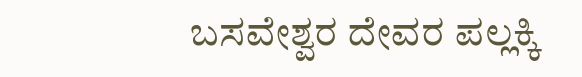ಬಸವೇಶ್ವರ ದೇವರ ಪಲ್ಲಕ್ಕಿ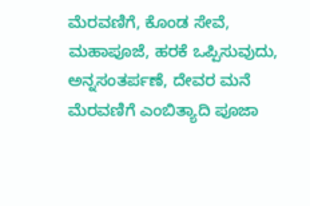ಮೆರವಣಿಗೆ, ಕೊಂಡ ಸೇವೆ, ಮಹಾಪೂಜೆ, ಹರಕೆ ಒಪ್ಪಿಸುವುದು, ಅನ್ನಸಂತರ್ಪಣೆ, ದೇವರ ಮನೆ ಮೆರವಣಿಗೆ ಎಂಬಿತ್ಯಾದಿ ಪೂಜಾ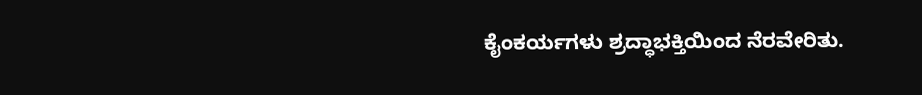ಕೈಂಕರ್ಯಗಳು ಶ್ರದ್ಧಾಭಕ್ತಿಯಿಂದ ನೆರವೇರಿತು.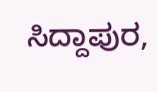ಸಿದ್ದಾಪುರ,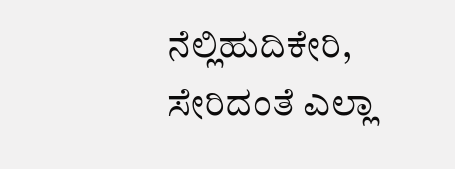ನೆಲ್ಲಿಹುದಿಕೇರಿ, ಸೇರಿದಂತೆ ಎಲ್ಲಾ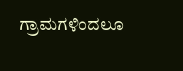ಗ್ರಾಮಗಳಿಂದಲೂ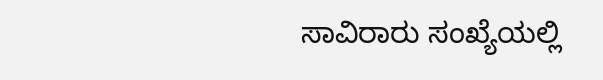ಸಾವಿರಾರು ಸಂಖ್ಯೆಯಲ್ಲಿ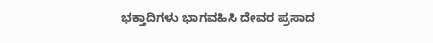ಭಕ್ತಾದಿಗಳು ಭಾಗವಹಿಸಿ ದೇವರ ಪ್ರಸಾದ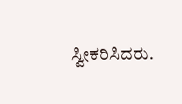ಸ್ವೀಕರಿಸಿದರು.